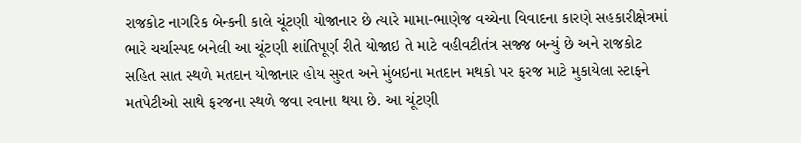રાજકોટ નાગરિક બેન્કની કાલે ચૂંટણી યોજાનાર છે ત્યારે મામા-ભાણેજ વચ્ચેના વિવાદના કારણે સહકારીક્ષેત્રમાં ભારે ચર્ચાસ્પદ બનેલી આ ચૂંટણી શાંતિપૂર્ણ રીતે યોજાઇ તે માટે વહીવટીતંત્ર સજ્જ બન્યું છે અને રાજકોટ સહિત સાત સ્થળે મતદાન યોજાનાર હોય સુરત અને મુંબઇના મતદાન મથકો પર ફરજ માટે મુકાયેલા સ્ટાફને મતપેટીઓ સાથે ફરજના સ્થળે જવા રવાના થયા છે. આ ચૂંટણી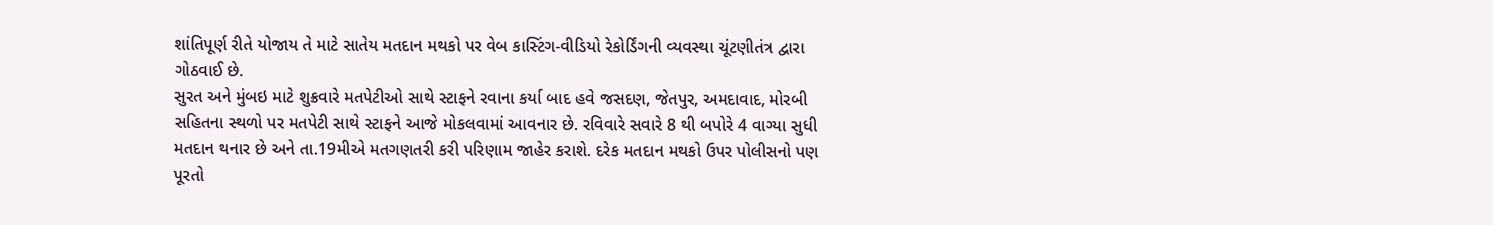શાંતિપૂર્ણ રીતે યોજાય તે માટે સાતેય મતદાન મથકો પર વેબ કાસ્ટિંગ-વીડિયો રેકોર્ડિંગની વ્યવસ્થા ચૂંટણીતંત્ર દ્વારા ગોઠવાઈ છે.
સુરત અને મુંબઇ માટે શુક્રવારે મતપેટીઓ સાથે સ્ટાફને રવાના કર્યા બાદ હવે જસદણ, જેતપુર, અમદાવાદ, મોરબી સહિતના સ્થળો પર મતપેટી સાથે સ્ટાફને આજે મોકલવામાં આવનાર છે. રવિવારે સવારે 8 થી બપોરે 4 વાગ્યા સુધી મતદાન થનાર છે અને તા.19મીએ મતગણતરી કરી પરિણામ જાહેર કરાશે. દરેક મતદાન મથકો ઉપર પોલીસનો પણ પૂરતો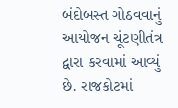બંદોબસ્ત ગોઠવવાનું આયોજન ચૂંટણીતંત્ર દ્વારા કરવામાં આવ્યું છે. રાજકોટમાં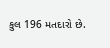કુલ 196 મતદારો છે.